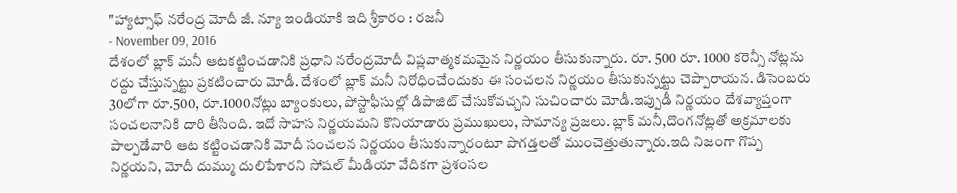"హ్యాట్సాఫ్ నరేంద్ర మోదీ జీ. న్యూ ఇండియాకి ఇది శ్రీకారం : రజనీ
- November 09, 2016
దేశంలో బ్లాక్ మనీ ఆటకట్టించడానికి ప్రధాని నరేంద్రమోదీ విప్లవాత్మకమమైన నిర్ణయం తీసుకున్నారు. రూ. 500 రూ. 1000 కరెన్సీ నోట్లను రద్దు చేస్తున్నట్టు ప్రకటించారు మోడీ. దేశంలో బ్లాక్ మనీ నిరోధించేందుకు ఈ సంచలన నిర్ణయం తీసుకున్నట్టు చెప్పారాయన. డిసెంబరు 30లోగా రూ.500, రూ.1000నోట్లు బ్యాంకులు, పోస్టాఫీసుల్లో డిపాజిట్ చేసుకోవచ్చని సుచించారు మోడీ.ఇప్పుడీ నిర్ణయం దేశవ్యాప్తంగా సంచలనానికి దారి తీసింది. ఇదో సాహస నిర్ణయమని కొనియాడారు ప్రముఖులు, సామాన్య ప్రజలు. బ్లాక్ మనీ,దొంగనోట్లతో అక్రమాలకు పాల్పడేవారి ఆట కట్టించడానికి మోదీ సంచలన నిర్ణయం తీసుకున్నారంటూ పొగడ్తలతో ముంచెత్తుతున్నారు.ఇది నిజంగా గొప్ప నిర్ణయని, మోదీ దుమ్ము దులిపేశారని సోషల్ మీడియా వేదికగా ప్రశంసల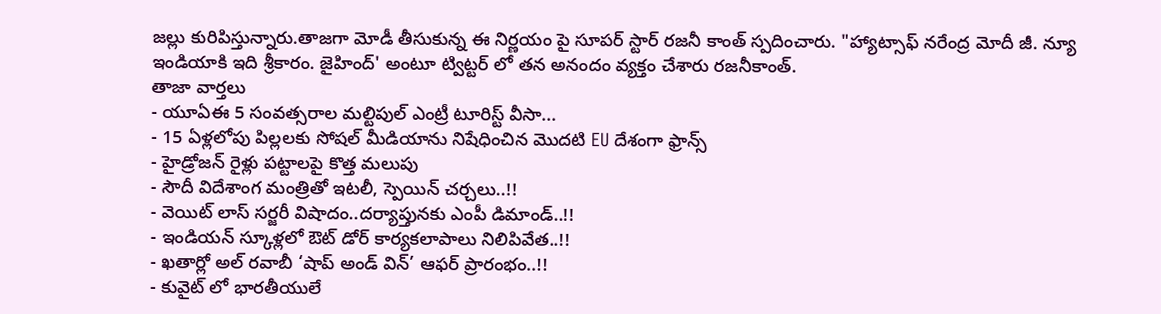జల్లు కురిపిస్తున్నారు.తాజగా మోడీ తీసుకున్న ఈ నిర్ణయం పై సూపర్ స్టార్ రజనీ కాంత్ స్పదించారు. "హ్యాట్సాఫ్ నరేంద్ర మోదీ జీ. న్యూ ఇండియాకి ఇది శ్రీకారం. జైహింద్' అంటూ ట్విట్టర్ లో తన అనందం వ్యక్తం చేశారు రజనీకాంత్.
తాజా వార్తలు
- యూఏఈ 5 సంవత్సరాల మల్టిపుల్ ఎంట్రీ టూరిస్ట్ వీసా...
- 15 ఏళ్లలోపు పిల్లలకు సోషల్ మీడియాను నిషేధించిన మొదటి EU దేశంగా ఫ్రాన్స్
- హైడ్రోజన్ రైళ్లు పట్టాలపై కొత్త మలుపు
- సౌదీ విదేశాంగ మంత్రితో ఇటలీ, స్పెయిన్ చర్చలు..!!
- వెయిట్ లాస్ సర్జరీ విషాదం..దర్యాప్తునకు ఎంపీ డిమాండ్..!!
- ఇండియన్ స్కూళ్లలో ఔట్ డోర్ కార్యకలాపాలు నిలిపివేత..!!
- ఖతార్లో అల్ రవాబీ ‘షాప్ అండ్ విన్’ ఆఫర్ ప్రారంభం..!!
- కువైట్ లో భారతీయులే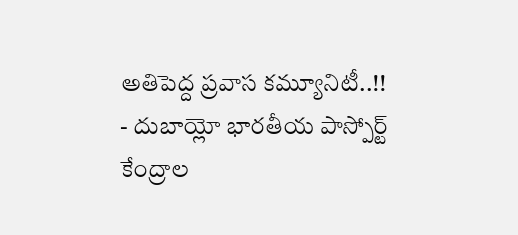అతిపెద్ద ప్రవాస కమ్యూనిటీ..!!
- దుబాయ్లో భారతీయ పాస్పోర్ట్ కేంద్రాల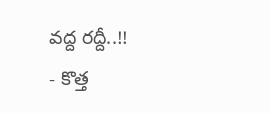వద్ద రద్దీ..!!
- కొత్త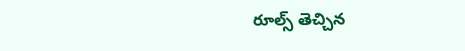రూల్స్ తెచ్చిన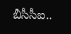బీసీసీఐ..